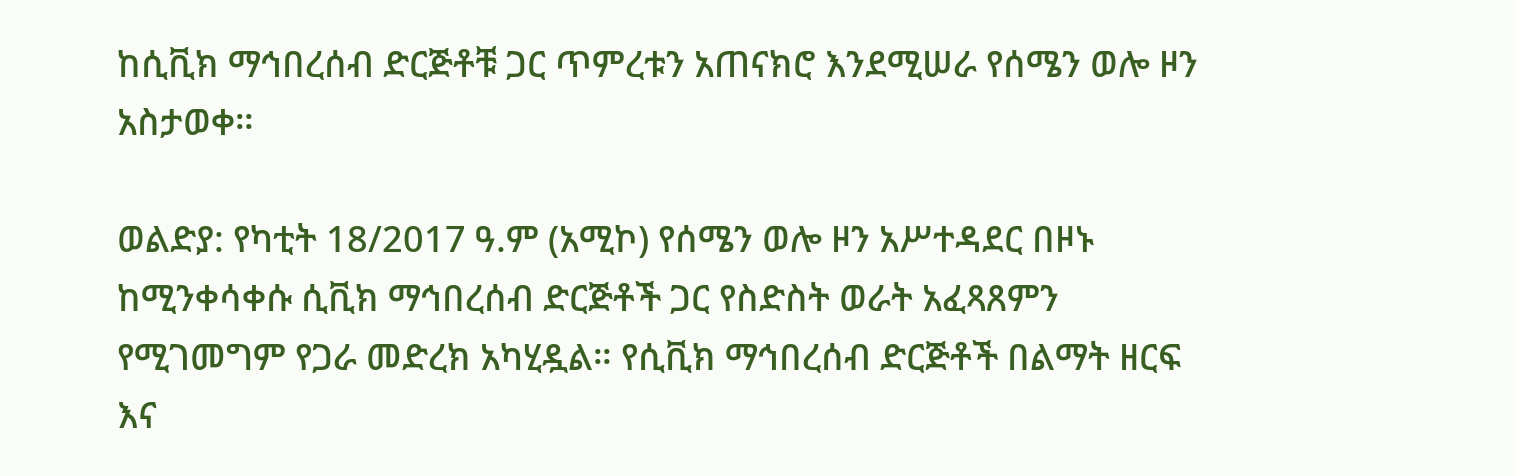ከሲቪክ ማኅበረሰብ ድርጅቶቹ ጋር ጥምረቱን አጠናክሮ እንደሚሠራ የሰሜን ወሎ ዞን አስታወቀ።

ወልድያ: የካቲት 18/2017 ዓ.ም (አሚኮ) የሰሜን ወሎ ዞን አሥተዳደር በዞኑ ከሚንቀሳቀሱ ሲቪክ ማኅበረሰብ ድርጅቶች ጋር የስድስት ወራት አፈጻጸምን የሚገመግም የጋራ መድረክ አካሂዷል። የሲቪክ ማኅበረሰብ ድርጅቶች በልማት ዘርፍ እና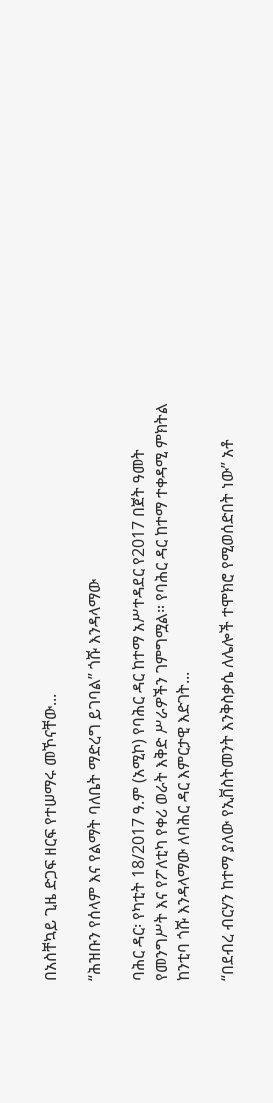በአስቸኳይ ጊዜ ድጋፍ ዘርፍ የተሠማሩ መኾናቸው...

“ሕዝቡን የሰላም እና የልማት ባለቤት ማድረግ ይገባል” ጎሹ እንዳላማው

ባሕር ዳር፡ የካቲት 18/2017 ዓ.ም (አሚኮ) የባሕር ዳር ከተማ አሥተዳደር የ2017 በጀት ዓመት የመንግሥት እና የፖለቲካ የቀሪ ወራት እቅድ ሥራዎችን ገምግሟል። የባሕር ዳር ከተማ ተቀዳሚ ምክትል ከንቲባ ጎሹ እንዳላማው ለባሕር ዳር እምርታዊ እድገት...

“በደብረ ብርሃን ከተማ ያለው የኢቨስትመንት እንቅስቃሴ ለሌሎች ተሞክሮ የሚወሰድበት ነው” አቶ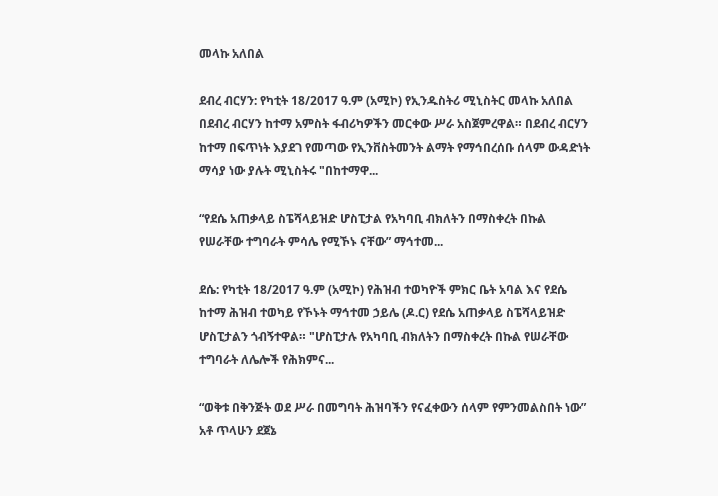መላኩ አለበል

ደብረ ብርሃን: የካቲት 18/2017 ዓ.ም (አሚኮ) የኢንዱስትሪ ሚኒስትር መላኩ አለበል በደብረ ብርሃን ከተማ አምስት ፋብሪካዎችን መርቀው ሥራ አስጀምረዋል። በደብረ ብርሃን ከተማ በፍጥነት እያደገ የመጣው የኢንቨስትመንት ልማት የማኅበረሰቡ ሰላም ውዳድነት ማሳያ ነው ያሉት ሚኒስትሩ "በከተማዋ...

“የደሴ አጠቃላይ ስፔሻላይዝድ ሆስፒታል የአካባቢ ብክለትን በማስቀረት በኩል የሠራቸው ተግባራት ምሳሌ የሚኾኑ ናቸው” ማኅተመ...

ደሴ: የካቲት 18/2017 ዓ.ም (አሚኮ) የሕዝብ ተወካዮች ምክር ቤት አባል እና የደሴ ከተማ ሕዝብ ተወካይ የኾኑት ማኅተመ ኃይሌ (ዶ.ር) የደሴ አጠቃላይ ስፔሻላይዝድ ሆስፒታልን ጎብኝተዋል። "ሆስፒታሉ የአካባቢ ብክለትን በማስቀረት በኩል የሠራቸው ተግባራት ለሌሎች የሕክምና...

“ወቅቱ በቅንጅት ወደ ሥራ በመግባት ሕዝባችን የናፈቀውን ሰላም የምንመልስበት ነው” አቶ ጥላሁን ደጀኔ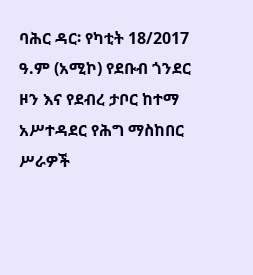ባሕር ዳር፡ የካቲት 18/2017 ዓ.ም (አሚኮ) የደቡብ ጎንደር ዞን እና የደብረ ታቦር ከተማ አሥተዳደር የሕግ ማስከበር ሥራዎች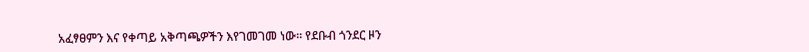አፈፃፀምን እና የቀጣይ አቅጣጫዎችን እየገመገመ ነው። የደቡብ ጎንደር ዞን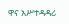ዋና አሥተዳዳሪ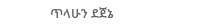ጥላሁን ደጀኔ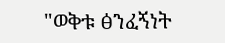"ወቅቱ ፅንፈኝነት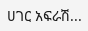ሀገር አፍራሽ...